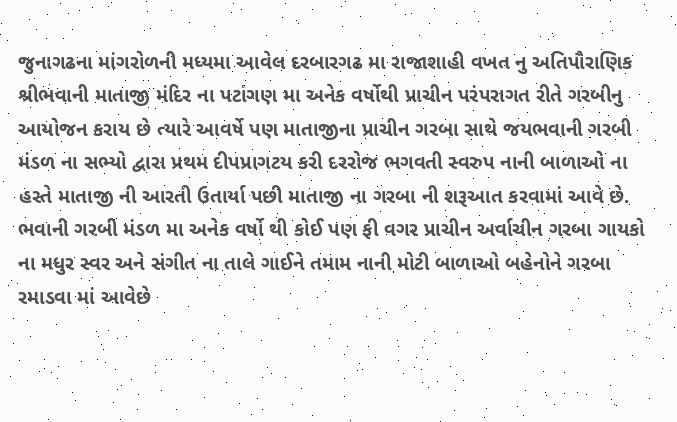જુનાગઢના માંગરોળની મધ્યમા આવેલ દરબારગઢ મા રાજાશાહી વખત નુ અતિપૌરાણિક શ્રીભવાની માતાજી મંદિર ના પટાંગણ મા અનેક વર્ષોથી પ્રાચીન પરંપરાગત રીતે ગરબીનુ આયોજન કરાય છે ત્યારે આવર્ષે પણ માતાજીના પ્રાચીન ગરબા સાથે જયભવાની ગરબી મંડળ ના સભ્યો દ્વારા પ્રથમ દીપપ્રાગટય કરી દરરોજ ભગવતી સ્વરુપ નાની બાળાઓ ના હસ્તે માતાજી ની આરતી ઉતાર્યા પછી માતાજી ના ગરબા ની શરૂઆત કરવામાં આવે છે. ભવાની ગરબી મંડળ મા અનેક વર્ષો થી કોઈ પણ ફી વગર પ્રાચીન અર્વાચીન ગરબા ગાયકો ના મધુર સ્વર અને સંગીત ના તાલે ગાઈને તમામ નાની મોટી બાળાઓ બહેનોને ગરબા રમાડવા માં આવેછે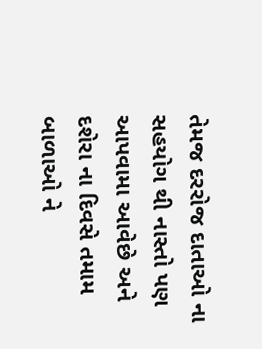તેમજ દરરોજ દાતાઓ ના સહયોગ થી નાસ્તો પણ આપવામા આવેછે અને દશેરા ના દિવસે તમામ બાળાઓ ને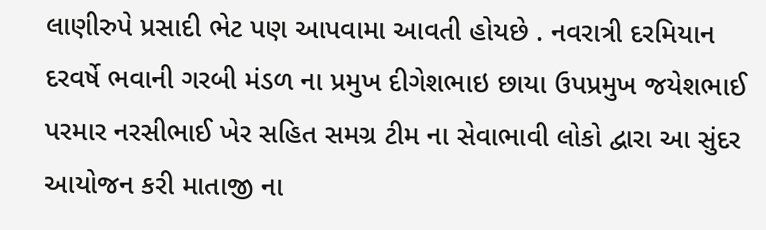લાણીરુપે પ્રસાદી ભેટ પણ આપવામા આવતી હોયછે . નવરાત્રી દરમિયાન દરવર્ષે ભવાની ગરબી મંડળ ના પ્રમુખ દીગેશભાઇ છાયા ઉપપ્રમુખ જયેશભાઈ પરમાર નરસીભાઈ ખેર સહિત સમગ્ર ટીમ ના સેવાભાવી લોકો દ્વારા આ સુંદર આયોજન કરી માતાજી ના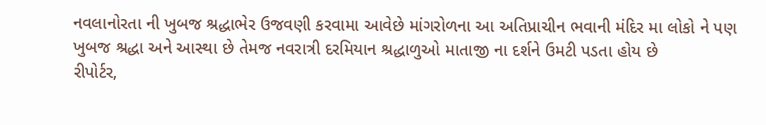નવલાનોરતા ની ખુબજ શ્રદ્ધાભેર ઉજવણી કરવામા આવેછે માંગરોળના આ અતિપ્રાચીન ભવાની મંદિર મા લોકો ને પણ ખુબજ શ્રદ્ધા અને આસ્થા છે તેમજ નવરાત્રી દરમિયાન શ્રદ્ધાળુઓ માતાજી ના દર્શને ઉમટી પડતા હોય છે
રીપોર્ટર,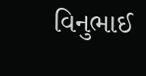વિનુભાઈ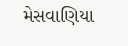મેસવાણિયા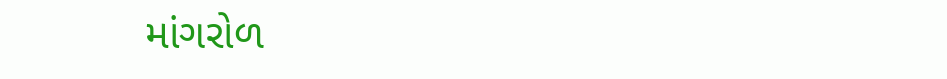માંગરોળ